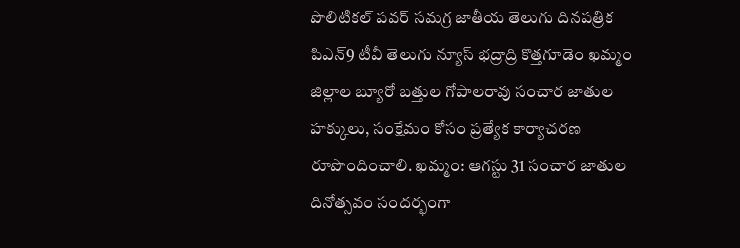పొలిటికల్ పవర్ సమగ్ర జాతీయ తెలుగు దినపత్రిక పిఎన్9 టీవీ తెలుగు న్యూస్ భద్రాద్రి కొత్తగూడెం ఖమ్మం జిల్లాల బ్యూరో బత్తుల గోపాలరావు సంచార జాతుల హక్కులు, సంక్షేమం కోసం ప్రత్యేక కార్యాచరణ రూపొందించాలి. ఖమ్మం: ఆగస్టు 31 సంచార జాతుల దినోత్సవం సందర్భంగా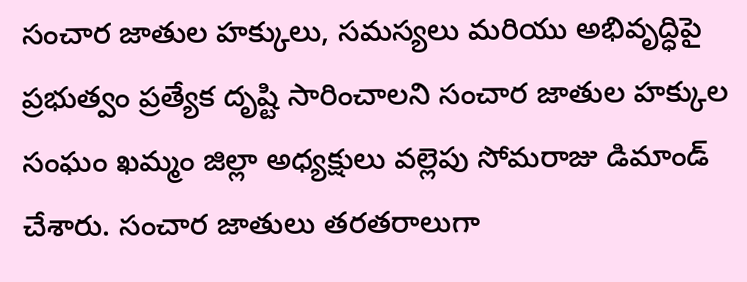సంచార జాతుల హక్కులు, సమస్యలు మరియు అభివృద్ధిపై ప్రభుత్వం ప్రత్యేక దృష్టి సారించాలని సంచార జాతుల హక్కుల సంఘం ఖమ్మం జిల్లా అధ్యక్షులు వల్లెపు సోమరాజు డిమాండ్ చేశారు. సంచార జాతులు తరతరాలుగా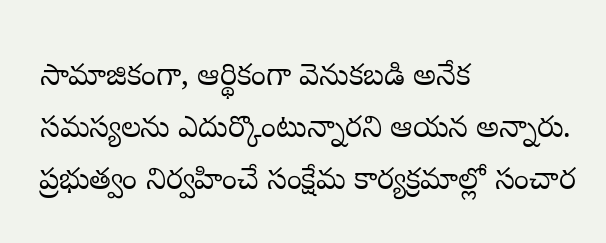సామాజికంగా, ఆర్థికంగా వెనుకబడి అనేక సమస్యలను ఎదుర్కొంటున్నారని ఆయన అన్నారు. ప్రభుత్వం నిర్వహించే సంక్షేమ కార్యక్రమాల్లో సంచార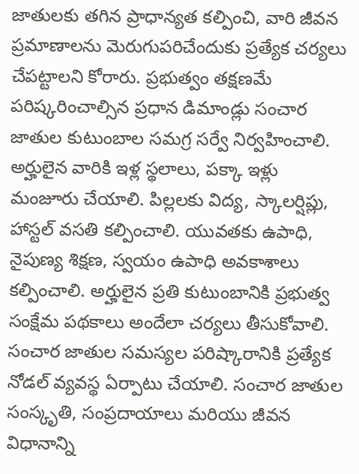జాతులకు తగిన ప్రాధాన్యత కల్పించి, వారి జీవన ప్రమాణాలను మెరుగుపరిచేందుకు ప్రత్యేక చర్యలు చేపట్టాలని కోరారు. ప్రభుత్వం తక్షణమే పరిష్కరించాల్సిన ప్రధాన డిమాండ్లు సంచార జాతుల కుటుంబాల సమగ్ర సర్వే నిర్వహించాలి. అర్హులైన వారికి ఇళ్ల స్థలాలు, పక్కా ఇళ్లు మంజూరు చేయాలి. పిల్లలకు విద్య, స్కాలర్షిప్లు, హాస్టల్ వసతి కల్పించాలి. యువతకు ఉపాధి, నైపుణ్య శిక్షణ, స్వయం ఉపాధి అవకాశాలు కల్పించాలి. అర్హులైన ప్రతి కుటుంబానికి ప్రభుత్వ సంక్షేమ పథకాలు అందేలా చర్యలు తీసుకోవాలి. సంచార జాతుల సమస్యల పరిష్కారానికి ప్రత్యేక నోడల్ వ్యవస్థ ఏర్పాటు చేయాలి. సంచార జాతుల సంస్కృతి, సంప్రదాయాలు మరియు జీవన విధానాన్ని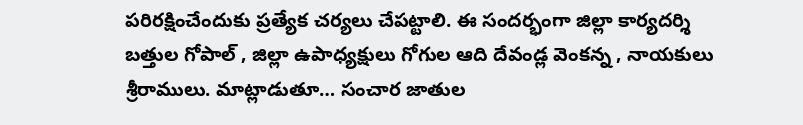పరిరక్షించేందుకు ప్రత్యేక చర్యలు చేపట్టాలి. ఈ సందర్భంగా జిల్లా కార్యదర్శి బత్తుల గోపాల్ , జిల్లా ఉపాధ్యక్షులు గోగుల ఆది దేవండ్ల వెంకన్న , నాయకులు శ్రీరాములు. మాట్లాడుతూ… సంచార జాతుల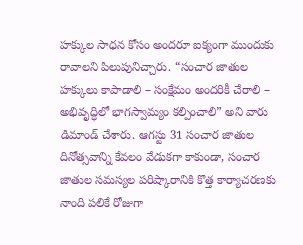హక్కుల సాధన కోసం అందరూ ఐక్యంగా ముందుకు రావాలని పిలుపునిచ్చారు. “సంచార జాతుల హక్కులు కాపాడాలి – సంక్షేమం అందరికీ చేరాలి – అభివృద్ధిలో భాగస్వామ్యం కల్పించాలి” అని వారు డిమాండ్ చేశారు. ఆగస్టు 31 సంచార జాతుల దినోత్సవాన్ని కేవలం వేడుకగా కాకుండా, సంచార జాతుల సమస్యల పరిష్కారానికి కొత్త కార్యాచరణకు నాంది పలికే రోజుగా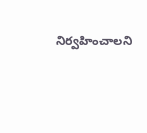నిర్వహించాలని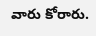వారు కోరారు.